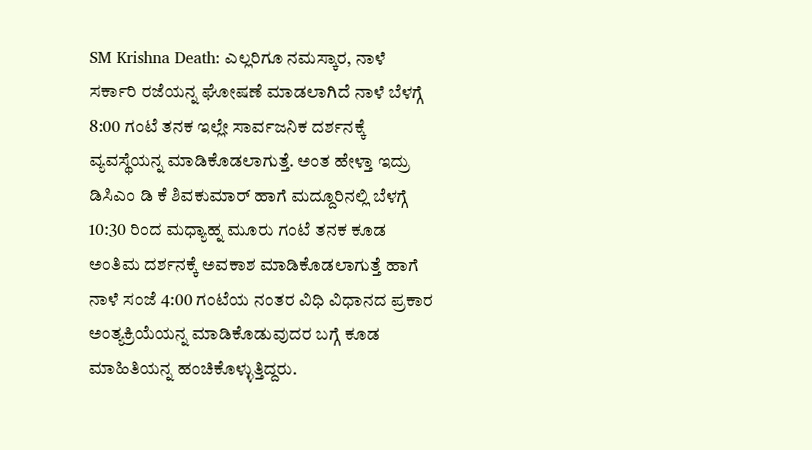SM Krishna Death: ಎಲ್ಲರಿಗೂ ನಮಸ್ಕಾರ, ನಾಳೆ ಸರ್ಕಾರಿ ರಜೆಯನ್ನ ಘೋಷಣೆ ಮಾಡಲಾಗಿದೆ ನಾಳೆ ಬೆಳಗ್ಗೆ 8:00 ಗಂಟೆ ತನಕ ಇಲ್ಲೇ ಸಾರ್ವಜನಿಕ ದರ್ಶನಕ್ಕೆ ವ್ಯವಸ್ಥೆಯನ್ನ ಮಾಡಿಕೊಡಲಾಗುತ್ತೆ. ಅಂತ ಹೇಳ್ತಾ ಇದ್ರು ಡಿಸಿಎಂ ಡಿ ಕೆ ಶಿವಕುಮಾರ್ ಹಾಗೆ ಮದ್ದೂರಿನಲ್ಲಿ ಬೆಳಗ್ಗೆ 10:30 ರಿಂದ ಮಧ್ಯಾಹ್ನ ಮೂರು ಗಂಟೆ ತನಕ ಕೂಡ ಅಂತಿಮ ದರ್ಶನಕ್ಕೆ ಅವಕಾಶ ಮಾಡಿಕೊಡಲಾಗುತ್ತೆ ಹಾಗೆ ನಾಳೆ ಸಂಜೆ 4:00 ಗಂಟೆಯ ನಂತರ ವಿಧಿ ವಿಧಾನದ ಪ್ರಕಾರ ಅಂತ್ಯಕ್ರಿಯೆಯನ್ನ ಮಾಡಿಕೊಡುವುದರ ಬಗ್ಗೆ ಕೂಡ ಮಾಹಿತಿಯನ್ನ ಹಂಚಿಕೊಳ್ಳುತ್ತಿದ್ದರು.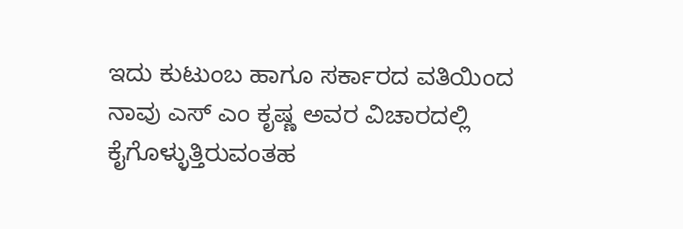ಇದು ಕುಟುಂಬ ಹಾಗೂ ಸರ್ಕಾರದ ವತಿಯಿಂದ ನಾವು ಎಸ್ ಎಂ ಕೃಷ್ಣ ಅವರ ವಿಚಾರದಲ್ಲಿ ಕೈಗೊಳ್ಳುತ್ತಿರುವಂತಹ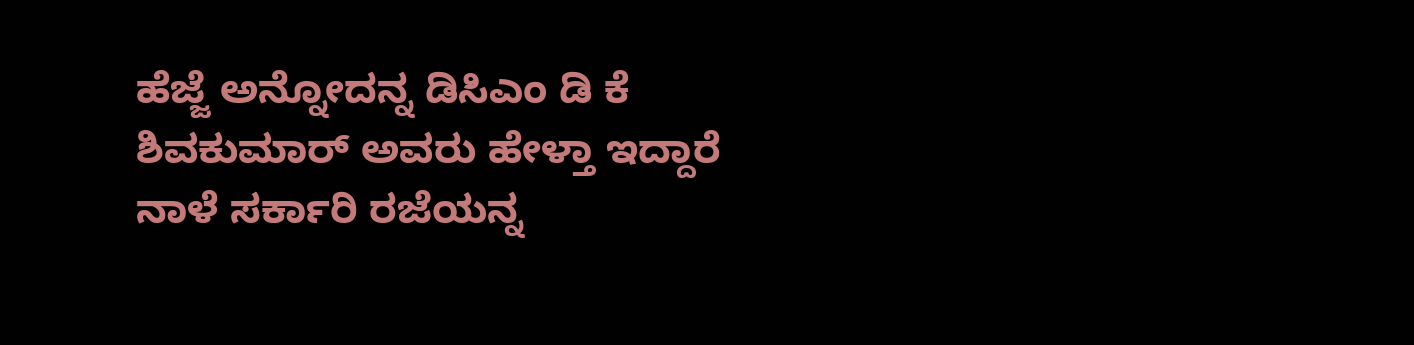ಹೆಜ್ಜೆ ಅನ್ನೋದನ್ನ ಡಿಸಿಎಂ ಡಿ ಕೆ ಶಿವಕುಮಾರ್ ಅವರು ಹೇಳ್ತಾ ಇದ್ದಾರೆ ನಾಳೆ ಸರ್ಕಾರಿ ರಜೆಯನ್ನ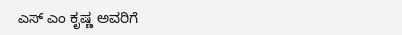ಎಸ್ ಎಂ ಕೃಷ್ಣ ಅವರಿಗೆ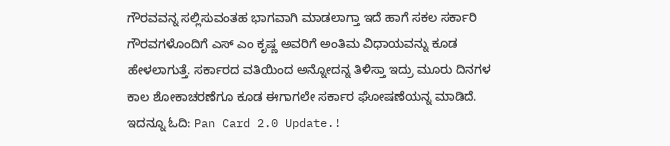ಗೌರವವನ್ನ ಸಲ್ಲಿಸುವಂತಹ ಭಾಗವಾಗಿ ಮಾಡಲಾಗ್ತಾ ಇದೆ ಹಾಗೆ ಸಕಲ ಸರ್ಕಾರಿ ಗೌರವಗಳೊಂದಿಗೆ ಎಸ್ ಎಂ ಕೃಷ್ಣ ಅವರಿಗೆ ಅಂತಿಮ ವಿಧಾಯವನ್ನು ಕೂಡ ಹೇಳಲಾಗುತ್ತೆ. ಸರ್ಕಾರದ ವತಿಯಿಂದ ಅನ್ನೋದನ್ನ ತಿಳಿಸ್ತಾ ಇದ್ರು ಮೂರು ದಿನಗಳ ಕಾಲ ಶೋಕಾಚರಣೆಗೂ ಕೂಡ ಈಗಾಗಲೇ ಸರ್ಕಾರ ಘೋಷಣೆಯನ್ನ ಮಾಡಿದೆ.
ಇದನ್ನೂ ಓದಿ: Pan Card 2.0 Update.!